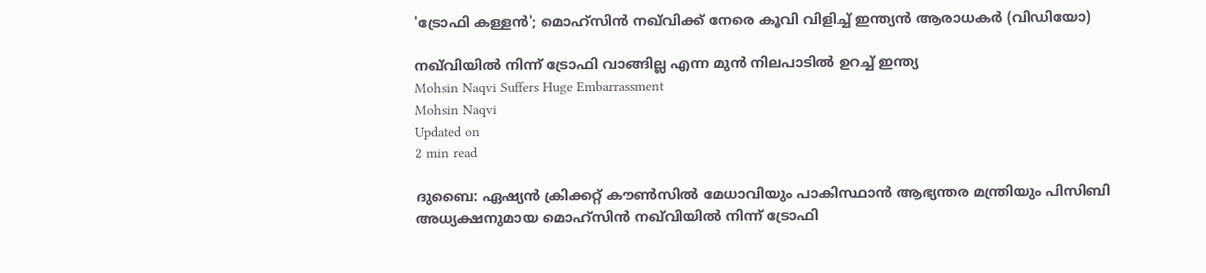'ട്രോഫി കള്ളൻ'; മൊഹ്സിന്‍ നഖ്‌വിക്ക് നേരെ കൂവി വിളിച്ച് ഇന്ത്യൻ ആരാധകർ (വിഡിയോ)

നഖ്‌വിയില്‍ നിന്ന് ട്രോഫി വാങ്ങില്ല എന്ന മുന്‍ നിലപാടില്‍ ഉറച്ച് ഇന്ത്യ
Mohsin Naqvi Suffers Huge Embarrassment
Mohsin Naqvi
Updated on
2 min read

ദുബൈ: ഏഷ്യന്‍ ക്രിക്കറ്റ് കൗണ്‍സില്‍ മേധാവിയും പാകിസ്ഥാന്‍ ആഭ്യന്തര മന്ത്രിയും പിസിബി അധ്യക്ഷനുമായ മൊഹ്സിന്‍ നഖ്‌വിയില്‍ നിന്ന് ട്രോഫി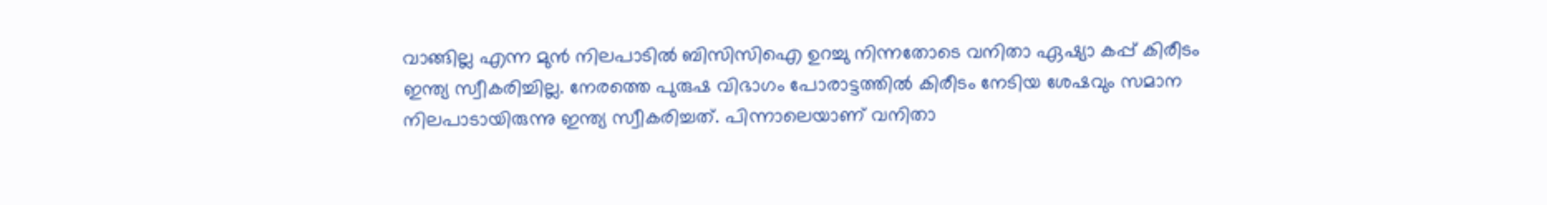വാങ്ങില്ല എന്ന മുന്‍ നിലപാടില്‍ ബിസിസിഐ ഉറച്ചു നിന്നതോടെ വനിതാ ഏഷ്യാ കപ്പ് കിരീടം ഇന്ത്യ സ്വീകരിച്ചില്ല. നേരത്തെ പുരുഷ വിഭാഗം പോരാട്ടത്തിൽ കിരീടം നേടിയ ശേഷവും സമാന നിലപാടായിരുന്നു ഇന്ത്യ സ്വീകരിച്ചത്. പിന്നാലെയാണ് വനിതാ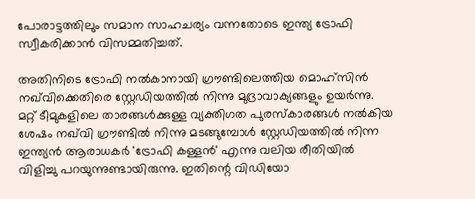പോരാട്ടത്തിലും സമാന സാഹചര്യം വന്നതോടെ ഇന്ത്യ ട്രോഫി സ്വീകരിക്കാൻ വിസമ്മതിച്ചത്.

അതിനിടെ ട്രോഫി നൽകാനായി ഗ്രൗണ്ടിലെത്തിയ മൊഹ്സിൻ നഖ്‍വിക്കെതിരെ സ്റ്റേഡിയത്തിൽ നിന്നു മുദ്രാവാക്യങ്ങളും ഉയർന്നു. മറ്റ് ടീമുകളിലെ താരങ്ങൾക്കുള്ള വ്യക്തിഗത പുരസ്കാരങ്ങൾ നൽകിയ ശേഷം നഖ്‍വി ഗ്രൗണ്ടിൽ നിന്നു മടങ്ങുമ്പോൾ സ്റ്റേഡിയത്തിൽ നിന്ന ഇന്ത്യൻ ആരാധകർ 'ട്രോഫി കള്ളൻ' എന്നു വലിയ രീതിയിൽ വിളിച്ചു പറയുന്നുണ്ടായിരുന്നു. ഇതിന്റെ വിഡിയോ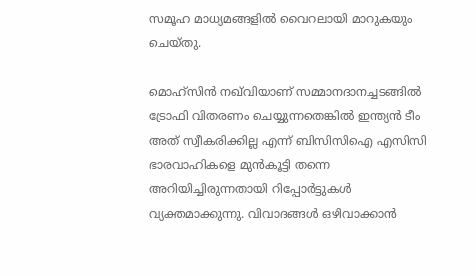സമൂഹ മാധ്യമങ്ങളിൽ വൈറലായി മാറുകയും ചെയ്തു.

മൊഹ്സിന്‍ നഖ്‌വിയാണ് സമ്മാനദാനച്ചടങ്ങില്‍ ട്രോഫി വിതരണം ചെയ്യുന്നതെങ്കില്‍ ഇന്ത്യന്‍ ടീം അത് സ്വീകരിക്കില്ല എന്ന് ബിസിസിഐ എസിസി ഭാരവാഹികളെ മുന്‍കൂട്ടി തന്നെ അറിയിച്ചിരുന്നതായി റിപ്പോര്‍ട്ടുകള്‍ വ്യക്തമാക്കുന്നു. വിവാദങ്ങള്‍ ഒഴിവാക്കാന്‍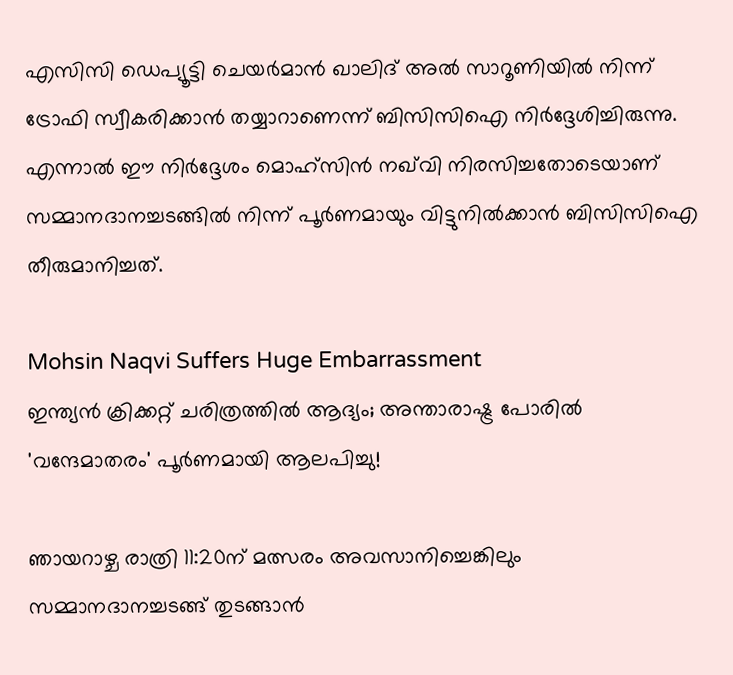എസിസി ഡെപ്യൂട്ടി ചെയര്‍മാന്‍ ഖാലിദ് അല്‍ സാറൂണിയില്‍ നിന്ന് ട്രോഫി സ്വീകരിക്കാന്‍ തയ്യാറാണെന്ന് ബിസിസിഐ നിര്‍ദ്ദേശിച്ചിരുന്നു. എന്നാല്‍ ഈ നിര്‍ദ്ദേശം മൊഹ്സിന്‍ നഖ്‌വി നിരസിച്ചതോടെയാണ് സമ്മാനദാനച്ചടങ്ങില്‍ നിന്ന് പൂര്‍ണമായും വിട്ടുനില്‍ക്കാന്‍ ബിസിസിഐ തീരുമാനിച്ചത്.

Mohsin Naqvi Suffers Huge Embarrassment
ഇന്ത്യൻ ക്രിക്കറ്റ് ചരിത്രത്തിൽ ആദ്യം; അന്താരാഷ്ട്ര പോരിൽ 'വന്ദേമാതരം' പൂർണമായി ആലപിച്ചു!

ഞായറാഴ്ച രാത്രി 11:20ന് മത്സരം അവസാനിച്ചെങ്കിലും സമ്മാനദാനച്ചടങ്ങ് തുടങ്ങാന്‍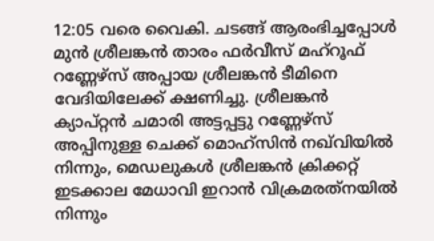12:05 വരെ വൈകി. ചടങ്ങ് ആരംഭിച്ചപ്പോള്‍ മുന്‍ ശ്രീലങ്കന്‍ താരം ഫര്‍വീസ് മഹ്‌റൂഫ് റണ്ണേഴ്സ് അപ്പായ ശ്രീലങ്കന്‍ ടീമിനെ വേദിയിലേക്ക് ക്ഷണിച്ചു. ശ്രീലങ്കന്‍ ക്യാപ്റ്റന്‍ ചമാരി അട്ടപ്പട്ടു റണ്ണേഴ്സ് അപ്പിനുള്ള ചെക്ക് മൊഹ്സിന്‍ നഖ്‌വിയില്‍ നിന്നും, മെഡലുകള്‍ ശ്രീലങ്കന്‍ ക്രിക്കറ്റ് ഇടക്കാല മേധാവി ഇറാന്‍ വിക്രമരത്‌നയില്‍ നിന്നും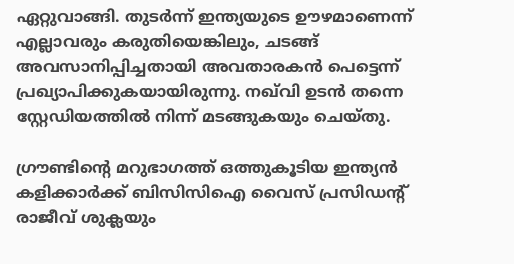ഏറ്റുവാങ്ങി. തുടര്‍ന്ന് ഇന്ത്യയുടെ ഊഴമാണെന്ന് എല്ലാവരും കരുതിയെങ്കിലും, ചടങ്ങ് അവസാനിപ്പിച്ചതായി അവതാരകന്‍ പെട്ടെന്ന് പ്രഖ്യാപിക്കുകയായിരുന്നു. നഖ്‌വി ഉടന്‍ തന്നെ സ്റ്റേഡിയത്തില്‍ നിന്ന് മടങ്ങുകയും ചെയ്തു.

ഗ്രൗണ്ടിന്റെ മറുഭാഗത്ത് ഒത്തുകൂടിയ ഇന്ത്യന്‍ കളിക്കാര്‍ക്ക് ബിസിസിഐ വൈസ് പ്രസിഡന്റ് രാജീവ് ശുക്ലയും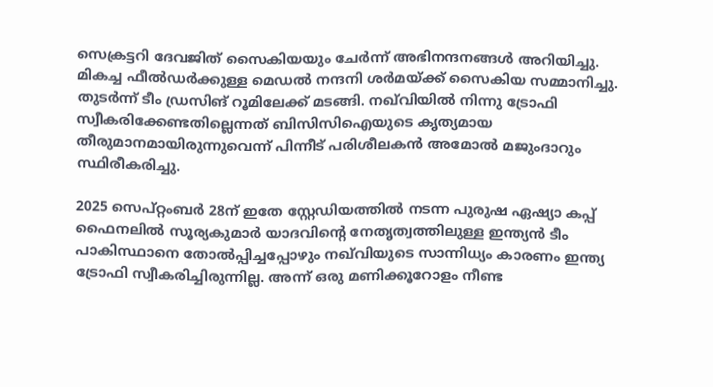സെക്രട്ടറി ദേവജിത് സൈകിയയും ചേര്‍ന്ന് അഭിനന്ദനങ്ങള്‍ അറിയിച്ചു. മികച്ച ഫീല്‍ഡര്‍ക്കുള്ള മെഡല്‍ നന്ദനി ശര്‍മയ്ക്ക് സൈകിയ സമ്മാനിച്ചു. തുടര്‍ന്ന് ടീം ഡ്രസിങ് റൂമിലേക്ക് മടങ്ങി. നഖ്‌വിയില്‍ നിന്നു ട്രോഫി സ്വീകരിക്കേണ്ടതില്ലെന്നത് ബിസിസിഐയുടെ കൃത്യമായ തീരുമാനമായിരുന്നുവെന്ന് പിന്നീട് പരിശീലകന്‍ അമോല്‍ മജുംദാറും സ്ഥിരീകരിച്ചു.

2025 സെപ്റ്റംബര്‍ 28ന് ഇതേ സ്റ്റേഡിയത്തില്‍ നടന്ന പുരുഷ ഏഷ്യാ കപ്പ് ഫൈനലില്‍ സൂര്യകുമാര്‍ യാദവിന്റെ നേതൃത്വത്തിലുള്ള ഇന്ത്യന്‍ ടീം പാകിസ്ഥാനെ തോല്‍പ്പിച്ചപ്പോഴും നഖ്‌വിയുടെ സാന്നിധ്യം കാരണം ഇന്ത്യ ട്രോഫി സ്വീകരിച്ചിരുന്നില്ല. അന്ന് ഒരു മണിക്കൂറോളം നീണ്ട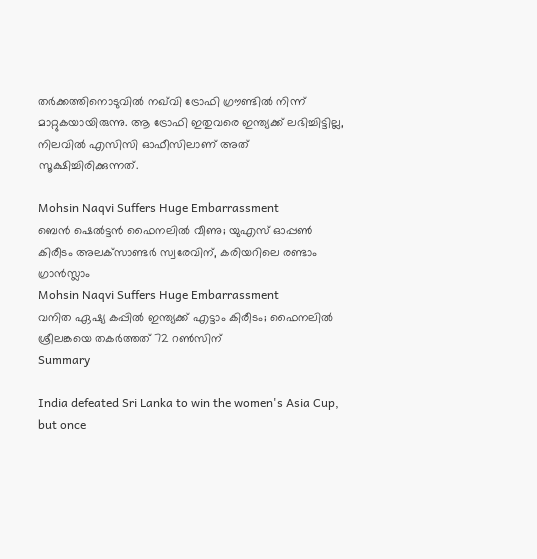തര്‍ക്കത്തിനൊടുവില്‍ നഖ്‌വി ട്രോഫി ഗ്രൗണ്ടില്‍ നിന്ന് മാറ്റുകയായിരുന്നു. ആ ട്രോഫി ഇതുവരെ ഇന്ത്യക്ക് ലഭിച്ചിട്ടില്ല, നിലവില്‍ എസിസി ഓഫീസിലാണ് അത് സൂക്ഷിച്ചിരിക്കുന്നത്.

Mohsin Naqvi Suffers Huge Embarrassment
ബെന്‍ ഷെല്‍ട്ടന്‍ ഫൈനലില്‍ വീണു; യുഎസ് ഓപ്പണ്‍ കിരീടം അലക്‌സാണ്ടര്‍ സ്വരേവിന്, കരിയറിലെ രണ്ടാം ഗ്രാന്‍സ്ലാം
Mohsin Naqvi Suffers Huge Embarrassment
വനിത ഏഷ്യ കപ്പില്‍ ഇന്ത്യക്ക് എട്ടാം കിരീടം; ഫൈനലില്‍ ശ്രീലങ്കയെ തകര്‍ത്തത് 72 റണ്‍സിന്
Summary

India defeated Sri Lanka to win the women's Asia Cup, but once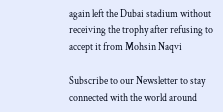again left the Dubai stadium without receiving the trophy after refusing to accept it from Mohsin Naqvi

Subscribe to our Newsletter to stay connected with the world around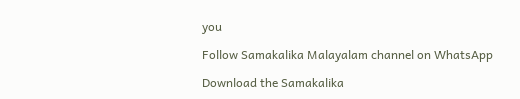you

Follow Samakalika Malayalam channel on WhatsApp

Download the Samakalika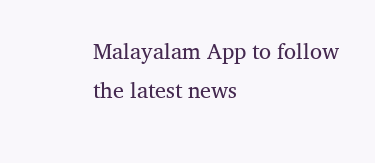Malayalam App to follow the latest news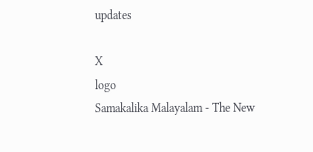updates

X
logo
Samakalika Malayalam - The New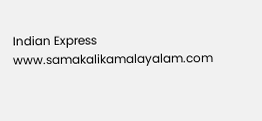Indian Express
www.samakalikamalayalam.com